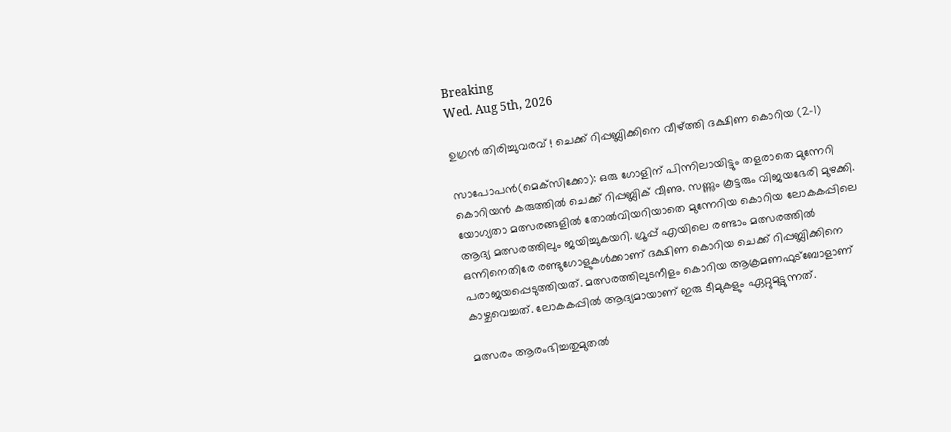Breaking
Wed. Aug 5th, 2026

ഉഗ്രൻ തിരിച്ചുവരവ് ! ചെക്ക് റിപ്പബ്ലിക്കിനെ വീഴ്ത്തി ദക്ഷിണ കൊറിയ (2-1)

സാപോപന്‍(മെക്‌സിക്കോ): ഒരു ഗോളിന് പിന്നിലായിട്ടും തളരാതെ മുന്നേറി കൊറിയന്‍ കരുത്തില്‍ ചെക്ക് റിപ്പബ്ലിക് വീണു. സണ്ണും കൂട്ടരും വിജയഭേരി മുഴക്കി. യോഗ്യതാ മത്സരങ്ങളിൽ തോൽവിയറിയാതെ മുന്നേറിയ കൊറിയ ലോകകപ്പിലെ ആദ്യ മത്സരത്തിലും ജയിച്ചുകയറി. ഗ്രൂപ്പ് എയിലെ രണ്ടാം മത്സരത്തില്‍ ഒന്നിനെതിരേ രണ്ടുഗോളുകള്‍ക്കാണ് ദക്ഷിണ കൊറിയ ചെക്ക് റിപ്പബ്ലിക്കിനെ പരാജയപ്പെടുത്തിയത്. മത്സരത്തിലുടനീളം കൊറിയ ആക്രമണഫുട്‌ബോളാണ് കാഴ്ചവെച്ചത്. ലോകകപ്പിൽ ആദ്യമായാണ് ഇരു ടീമുകളും ഏറ്റുമുട്ടുന്നത്.

മത്സരം ആരംഭിച്ചതുമുതല്‍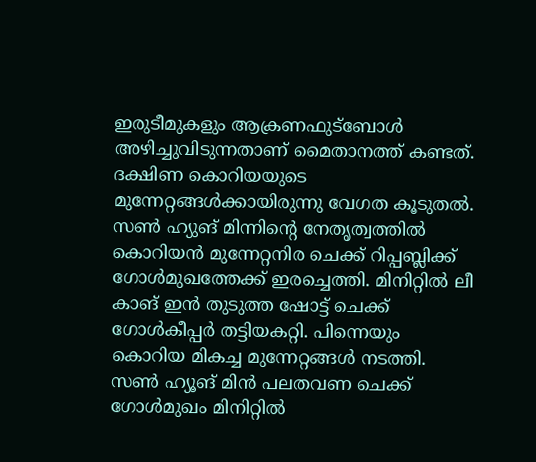ഇരുടീമുകളും ആക്രണഫുട്‌ബോള്‍ അഴിച്ചുവിടുന്നതാണ് മൈതാനത്ത് കണ്ടത്. ദക്ഷിണ കൊറിയയുടെ മുന്നേറ്റങ്ങള്‍ക്കായിരുന്നു വേഗത കൂടുതല്‍. സണ്‍ ഹ്യുങ് മിന്നിന്റെ നേതൃത്വത്തില്‍ കൊറിയന്‍ മുന്നേറ്റനിര ചെക്ക് റിപ്പബ്ലിക്ക് ഗോള്‍മുഖത്തേക്ക് ഇരച്ചെത്തി. മിനിറ്റില്‍ ലീ കാങ് ഇന്‍ തുടുത്ത ഷോട്ട് ചെക്ക് ഗോള്‍കീപ്പര്‍ തട്ടിയകറ്റി. പിന്നെയും കൊറിയ മികച്ച മുന്നേറ്റങ്ങള്‍ നടത്തി. സണ്‍ ഹ്യൂങ് മിന്‍ പലതവണ ചെക്ക് ഗോള്‍മുഖം മിനിറ്റില്‍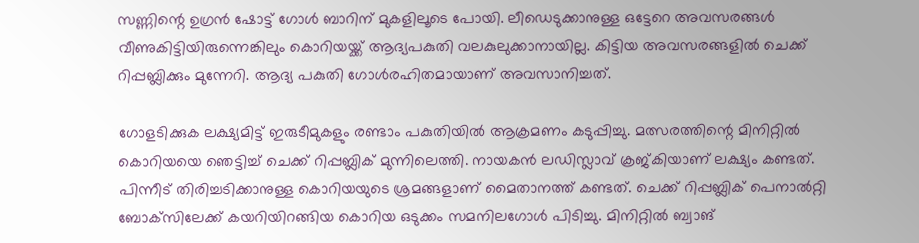സണ്ണിന്റെ ഉഗ്രന്‍ ഷോട്ട് ഗോള്‍ ബാറിന് മുകളിലൂടെ പോയി. ലീഡെടുക്കാനുള്ള ഒട്ടേറെ അവസരങ്ങള്‍ വീണുകിട്ടിയിരുന്നെങ്കിലും കൊറിയയ്ക്ക് ആദ്യപകുതി വലകുലുക്കാനായില്ല. കിട്ടിയ അവസരങ്ങളില്‍ ചെക്ക് റിപ്പബ്ലിക്കും മുന്നേറി. ആദ്യ പകുതി ഗോള്‍രഹിതമായാണ് അവസാനിച്ചത്.

ഗോളടിക്കുക ലക്ഷ്യമിട്ട് ഇരുടീമുകളും രണ്ടാം പകുതിയില്‍ ആക്രമണം കടുപ്പിച്ചു. മത്സരത്തിന്റെ മിനിറ്റില്‍ കൊറിയയെ ഞെട്ടിച്ച് ചെക്ക് റിപ്പബ്ലിക് മുന്നിലെത്തി. നായകന്‍ ലഡിസ്ലാവ് ക്രജ്കിയാണ് ലക്ഷ്യം കണ്ടത്. പിന്നീട് തിരിച്ചടിക്കാനുള്ള കൊറിയയുടെ ശ്രമങ്ങളാണ് മൈതാനത്ത് കണ്ടത്. ചെക്ക് റിപ്പബ്ലിക് പെനാല്‍റ്റി ബോക്‌സിലേക്ക് കയറിയിറങ്ങിയ കൊറിയ ഒടുക്കം സമനിലഗോള്‍ പിടിച്ചു. മിനിറ്റില്‍ ബ്വാങ്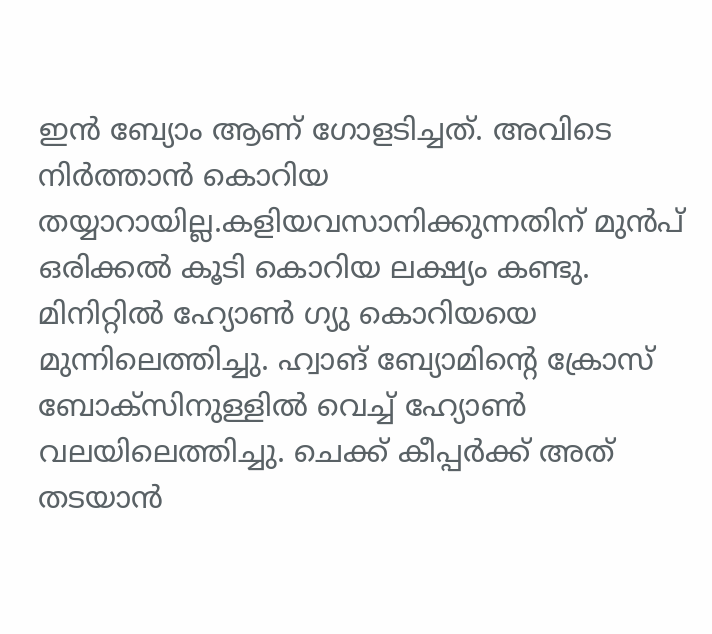ഇന്‍ ബ്യോം ആണ് ഗോളടിച്ചത്. അവിടെ നിര്‍ത്താന്‍ കൊറിയ തയ്യാറായില്ല.കളിയവസാനിക്കുന്നതിന് മുന്‍പ് ഒരിക്കല്‍ കൂടി കൊറിയ ലക്ഷ്യം കണ്ടു. മിനിറ്റില്‍ ഹ്യോണ്‍ ഗ്യു കൊറിയയെ മുന്നിലെത്തിച്ചു. ഹ്വാങ് ബ്യോമിന്റെ ക്രോസ് ബോക്‌സിനുള്ളില്‍ വെച്ച് ഹ്യോണ്‍ വലയിലെത്തിച്ചു. ചെക്ക് കീപ്പര്‍ക്ക് അത് തടയാന്‍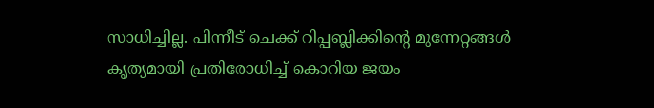സാധിച്ചില്ല. പിന്നീട് ചെക്ക് റിപ്പബ്ലിക്കിന്റെ മുന്നേറ്റങ്ങള്‍ കൃത്യമായി പ്രതിരോധിച്ച് കൊറിയ ജയം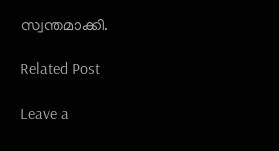സ്വന്തമാക്കി.

Related Post

Leave a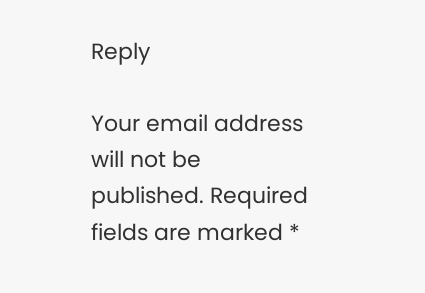Reply

Your email address will not be published. Required fields are marked *